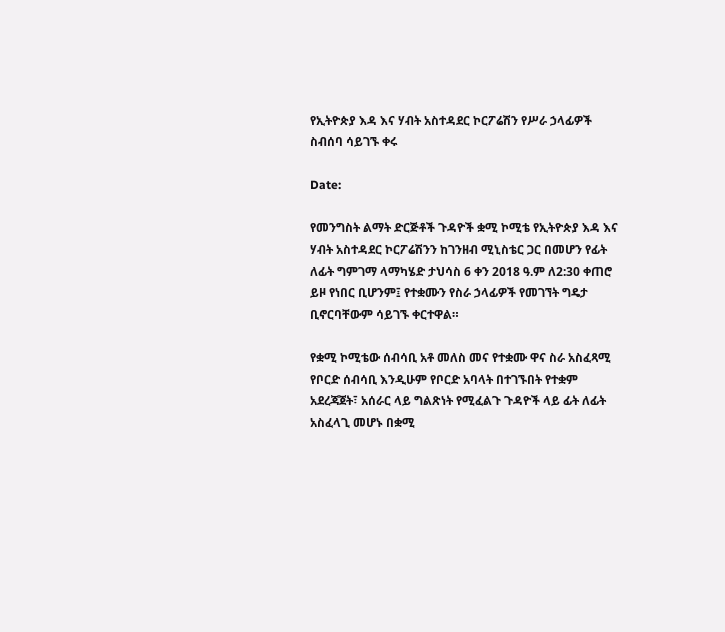የኢትዮጵያ እዳ እና ሃብት አስተዳደር ኮርፖሬሽን የሥራ ኃላፊዎች ስብሰባ ሳይገኙ ቀሩ

Date:

የመንግስት ልማት ድርጅቶች ጉዳዮች ቋሚ ኮሚቴ የኢትዮጵያ እዳ እና ሃብት አስተዳደር ኮርፖሬሽንን ከገንዘብ ሚኒስቴር ጋር በመሆን የፊት ለፊት ግምገማ ላማካሄድ ታህሳስ 6 ቀን 2018 ዓ.ም ለ2:30 ቀጠሮ ይዞ የነበር ቢሆንም፤ የተቋሙን የስራ ኃላፊዎች የመገኘት ግዴታ ቢኖርባቸውም ሳይገኙ ቀርተዋል።

የቋሚ ኮሚቴው ሰብሳቢ አቶ መለስ መና የተቋሙ ዋና ስራ አስፈጻሚ የቦርድ ሰብሳቢ እንዲሁም የቦርድ አባላት በተገኙበት የተቋም አደረጃጀት፣ አሰራር ላይ ግልጽነት የሚፈልጉ ጉዳዮች ላይ ፊት ለፊት አስፈላጊ መሆኑ በቋሚ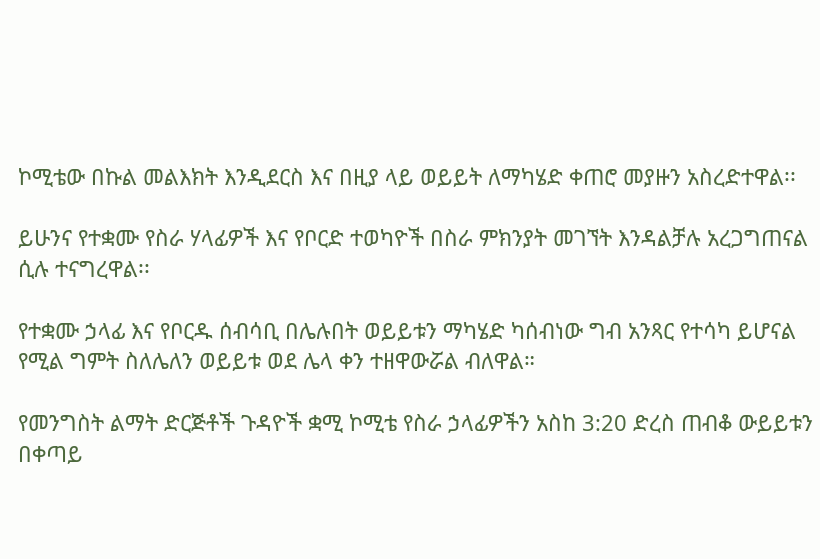ኮሚቴው በኩል መልእክት እንዲደርስ እና በዚያ ላይ ወይይት ለማካሄድ ቀጠሮ መያዙን አስረድተዋል፡፡

ይሁንና የተቋሙ የስራ ሃላፊዎች እና የቦርድ ተወካዮች በስራ ምክንያት መገኘት እንዳልቻሉ አረጋግጠናል ሲሉ ተናግረዋል፡፡

የተቋሙ ኃላፊ እና የቦርዱ ሰብሳቢ በሌሉበት ወይይቱን ማካሄድ ካሰብነው ግብ አንጻር የተሳካ ይሆናል የሚል ግምት ስለሌለን ወይይቱ ወደ ሌላ ቀን ተዘዋውሯል ብለዋል።

የመንግስት ልማት ድርጅቶች ጉዳዮች ቋሚ ኮሚቴ የስራ ኃላፊዎችን አስከ 3:20 ድረስ ጠብቆ ውይይቱን በቀጣይ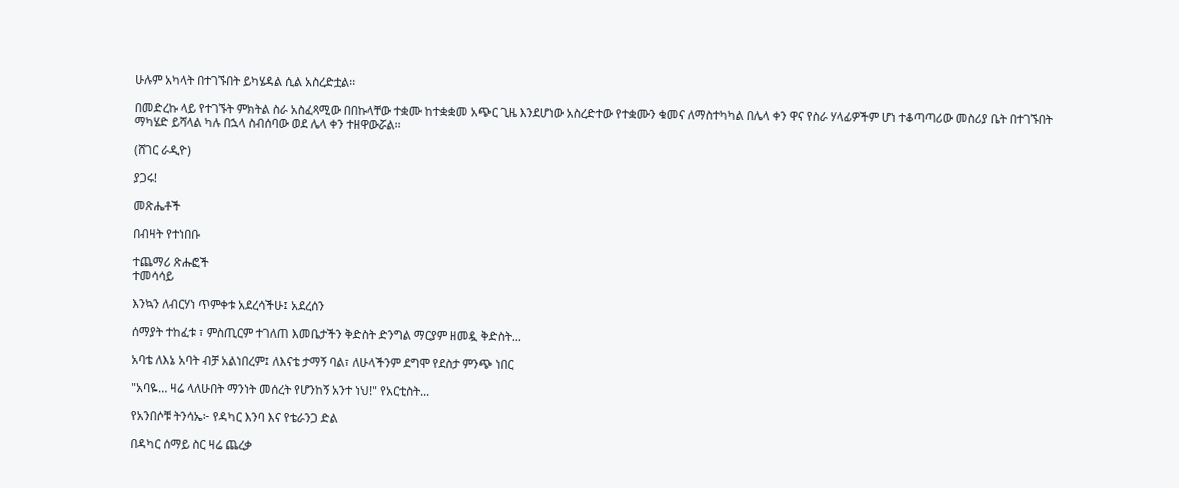ሁሉም አካላት በተገኙበት ይካሄዳል ሲል አስረድቷል፡፡

በመድረኩ ላይ የተገኙት ምክትል ስራ አስፈጻሚው በበኩላቸው ተቋሙ ከተቋቋመ አጭር ጊዜ እንደሆነው አስረድተው የተቋሙን ቁመና ለማስተካካል በሌላ ቀን ዋና የስራ ሃላፊዎችም ሆነ ተቆጣጣሪው መስሪያ ቤት በተገኙበት ማካሄድ ይሻላል ካሉ በኋላ ስብሰባው ወደ ሌላ ቀን ተዘዋውሯል፡፡

(ሸገር ራዲዮ)

ያጋሩ!

መጽሔቶች

በብዛት የተነበቡ

ተጨማሪ ጽሑፎች
ተመሳሳይ

እንኳን ለብርሃነ ጥምቀቱ አደረሳችሁ፤ አደረሰን

ሰማያት ተከፈቱ ፣ ምስጢርም ተገለጠ እመቤታችን ቅድስት ድንግል ማርያም ዘመዷ ቅድስት...

አባቴ ለእኔ አባት ብቻ አልነበረም፤ ለእናቴ ታማኝ ባል፣ ለሁላችንም ደግሞ የደስታ ምንጭ ነበር

"አባዬ… ዛሬ ላለሁበት ማንነት መሰረት የሆንከኝ አንተ ነህ!" የአርቲስት...

የአንበሶቹ ትንሳኤ፦ የዳካር እንባ እና የቴራንጋ ድል

በዳካር ሰማይ ስር ዛሬ ጨረቃ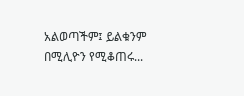አልወጣችም፤ ይልቁንም በሚሊዮን የሚቆጠሩ...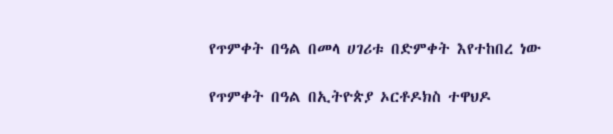የጥምቀት በዓል በመላ ሀገሪቱ በድምቀት እየተከበረ ነው

የጥምቀት በዓል በኢትዮጵያ ኦርቶዶክስ ተዋህዶ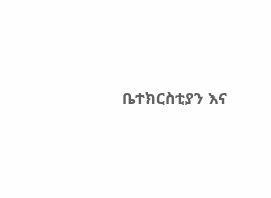ቤተክርስቲያን እና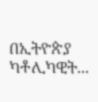በኢትዮጵያ ካቶሊካዊት...